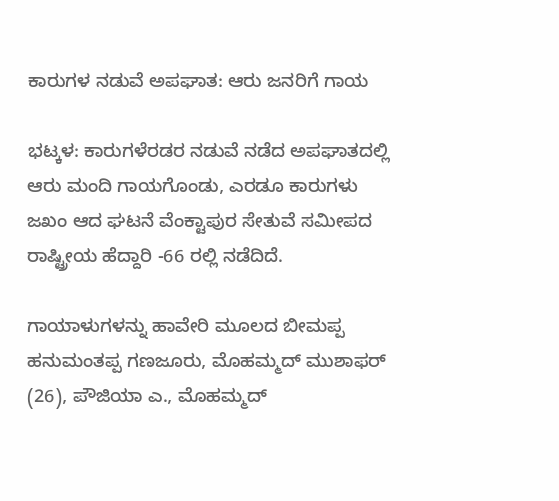ಕಾರುಗಳ ನಡುವೆ ಅಪಘಾತ: ಆರು ಜನರಿಗೆ ಗಾಯ

ಭಟ್ಕಳ: ಕಾರುಗಳೆರಡರ ನಡುವೆ ನಡೆದ ಅಪಘಾತದಲ್ಲಿ ಆರು ಮಂದಿ ಗಾಯಗೊಂಡು, ಎರಡೂ ಕಾರುಗಳು ಜಖಂ ಆದ ಘಟನೆ ವೆಂಕ್ಟಾಪುರ ಸೇತುವೆ ಸಮೀಪದ ರಾಷ್ಟ್ರೀಯ ಹೆದ್ದಾರಿ -66 ರಲ್ಲಿ ನಡೆದಿದೆ.

ಗಾಯಾಳುಗಳನ್ನು ಹಾವೇರಿ ಮೂಲದ ಬೀಮಪ್ಪ ಹನುಮಂತಪ್ಪ ಗಣಜೂರು, ಮೊಹಮ್ಮದ್ ಮುಶಾಫರ್ (26), ಪೌಜಿಯಾ ಎ., ಮೊಹಮ್ಮದ್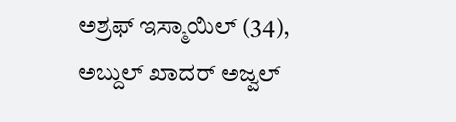ಅಶ್ರಫ್ ಇಸ್ಮಾಯಿಲ್ (34), ಅಬ್ದುಲ್ ಖಾದರ್ ಅಜ್ವಲ್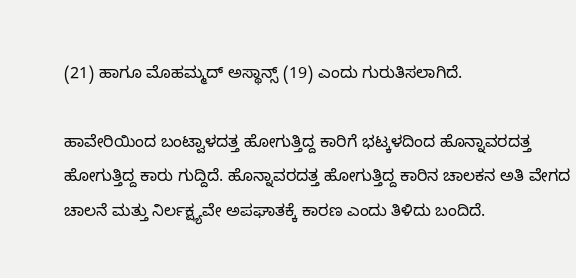(21) ಹಾಗೂ ಮೊಹಮ್ಮದ್ ಅಸ್ಥಾನ್ಸ್ (19) ಎಂದು ಗುರುತಿಸಲಾಗಿದೆ.

ಹಾವೇರಿಯಿಂದ ಬಂಟ್ವಾಳದತ್ತ ಹೋಗುತ್ತಿದ್ದ ಕಾರಿಗೆ ಭಟ್ಕಳದಿಂದ ಹೊನ್ನಾವರದತ್ತ ಹೋಗುತ್ತಿದ್ದ ಕಾರು ಗುದ್ದಿದೆ. ಹೊನ್ನಾವರದತ್ತ ಹೋಗುತ್ತಿದ್ದ ಕಾರಿನ ಚಾಲಕನ ಅತಿ ವೇಗದ ಚಾಲನೆ ಮತ್ತು ನಿರ್ಲಕ್ಷ್ಯವೇ ಅಪಘಾತಕ್ಕೆ ಕಾರಣ ಎಂದು ತಿಳಿದು ಬಂದಿದೆ.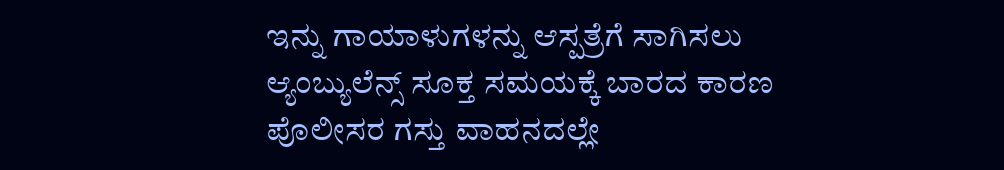ಇನ್ನು ಗಾಯಾಳುಗಳನ್ನು ಆಸ್ಪತ್ರೆಗೆ ಸಾಗಿಸಲು ಆ್ಯಂಬ್ಯುಲೆನ್ಸ್‌ ಸೂಕ್ತ ಸಮಯಕ್ಕೆ ಬಾರದ ಕಾರಣ ಪೊಲೀಸರ ಗಸ್ತು ವಾಹನದಲ್ಲೇ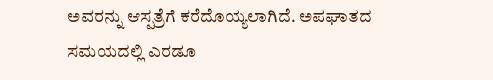ಅವರನ್ನು ಆಸ್ಪತ್ರೆಗೆ ಕರೆದೊಯ್ಯಲಾಗಿದೆ. ಅಪಘಾತದ ಸಮಯದಲ್ಲಿ ಎರಡೂ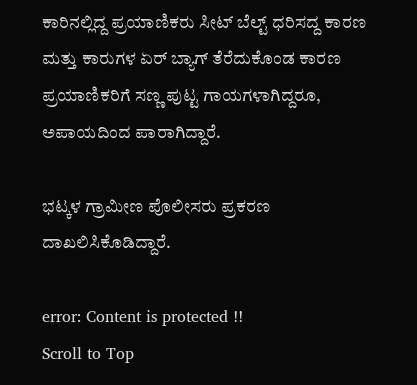ಕಾರಿನಲ್ಲಿದ್ದ ‌ಪ್ರಯಾಣಿಕರು ಸೀಟ್ ಬೆಲ್ಟ್ ಧರಿಸದ್ದ ಕಾರಣ ಮತ್ತು ಕಾರುಗಳ ಏರ್‌ ಬ್ಯಾಗ್ ತೆರೆದುಕೊಂಡ ‌ಕಾರಣ ಪ್ರಯಾಣಿಕರಿಗೆ ಸಣ್ಣ ಪುಟ್ಟ ಗಾಯಗಳಾಗಿದ್ದರೂ, ಅಪಾಯದಿಂದ ಪಾರಾಗಿದ್ದಾರೆ‌.

ಭಟ್ಕಳ ಗ್ರಾಮೀಣ ಪೊಲೀಸರು ಪ್ರಕರಣ ದಾಖಲಿಸಿಕೊಡಿದ್ದಾರೆ.

error: Content is protected !!
Scroll to Top